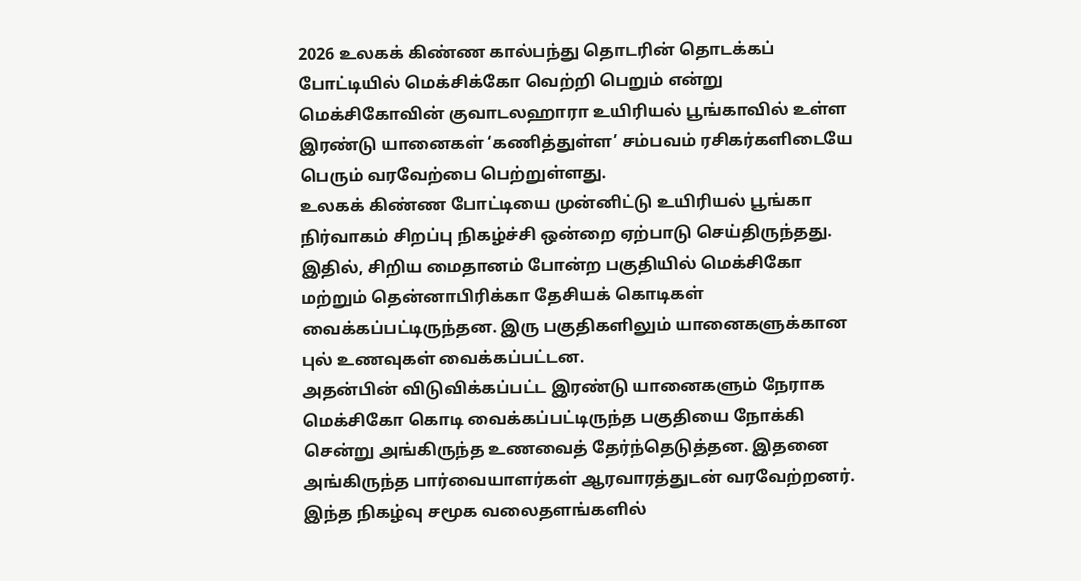2026 உலகக் கிண்ண கால்பந்து தொடரின் தொடக்கப் போட்டியில் மெக்சிக்கோ வெற்றி பெறும் என்று மெக்சிகோவின் குவாடலஹாரா உயிரியல் பூங்காவில் உள்ள இரண்டு யானைகள் ‘கணித்துள்ள’ சம்பவம் ரசிகர்களிடையே பெரும் வரவேற்பை பெற்றுள்ளது.
உலகக் கிண்ண போட்டியை முன்னிட்டு உயிரியல் பூங்கா நிர்வாகம் சிறப்பு நிகழ்ச்சி ஒன்றை ஏற்பாடு செய்திருந்தது. இதில், சிறிய மைதானம் போன்ற பகுதியில் மெக்சிகோ மற்றும் தென்னாபிரிக்கா தேசியக் கொடிகள் வைக்கப்பட்டிருந்தன. இரு பகுதிகளிலும் யானைகளுக்கான புல் உணவுகள் வைக்கப்பட்டன.
அதன்பின் விடுவிக்கப்பட்ட இரண்டு யானைகளும் நேராக மெக்சிகோ கொடி வைக்கப்பட்டிருந்த பகுதியை நோக்கி சென்று அங்கிருந்த உணவைத் தேர்ந்தெடுத்தன. இதனை அங்கிருந்த பார்வையாளர்கள் ஆரவாரத்துடன் வரவேற்றனர்.
இந்த நிகழ்வு சமூக வலைதளங்களில்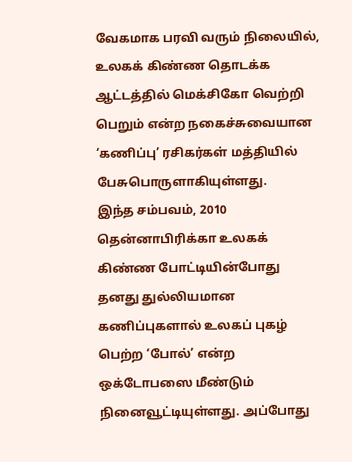வேகமாக பரவி வரும் நிலையில், உலகக் கிண்ண தொடக்க ஆட்டத்தில் மெக்சிகோ வெற்றி பெறும் என்ற நகைச்சுவையான ‘கணிப்பு’ ரசிகர்கள் மத்தியில் பேசுபொருளாகியுள்ளது.
இந்த சம்பவம், 2010 தென்னாபிரிக்கா உலகக் கிண்ண போட்டியின்போது தனது துல்லியமான கணிப்புகளால் உலகப் புகழ் பெற்ற ‘போல்’ என்ற ஒக்டோபஸை மீண்டும் நினைவூட்டியுள்ளது. அப்போது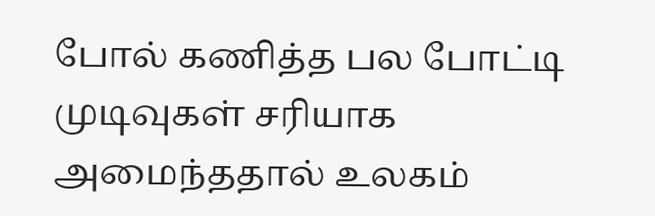போல் கணித்த பல போட்டி முடிவுகள் சரியாக அமைந்ததால் உலகம்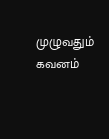முழுவதும் கவனம்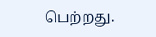பெற்றது.